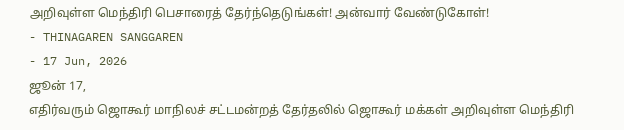அறிவுள்ள மெந்திரி பெசாரைத் தேர்ந்தெடுங்கள்! அன்வார் வேண்டுகோள்!
- THINAGAREN SANGGAREN
- 17 Jun, 2026
ஜூன் 17,
எதிர்வரும் ஜொகூர் மாநிலச் சட்டமன்றத் தேர்தலில் ஜொகூர் மக்கள் அறிவுள்ள மெந்திரி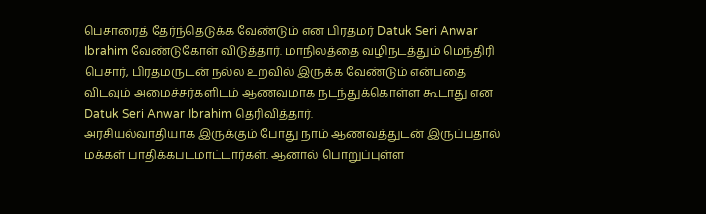பெசாரைத் தேர்ந்தெடுக்க வேண்டும் என பிரதமர் Datuk Seri Anwar Ibrahim வேண்டுகோள் விடுத்தார். மாநிலத்தை வழிநடத்தும் மெந்திரி பெசார், பிரதமருடன் நல்ல உறவில் இருக்க வேண்டும் என்பதை விடவும் அமைச்சர்களிடம் ஆணவமாக நடந்துக்கொள்ள கூடாது என Datuk Seri Anwar Ibrahim தெரிவித்தார்.
அரசியல்வாதியாக இருக்கும் போது நாம் ஆணவத்துடன் இருப்பதால் மக்கள் பாதிக்கபடமாட்டார்கள். ஆனால் பொறுப்புள்ள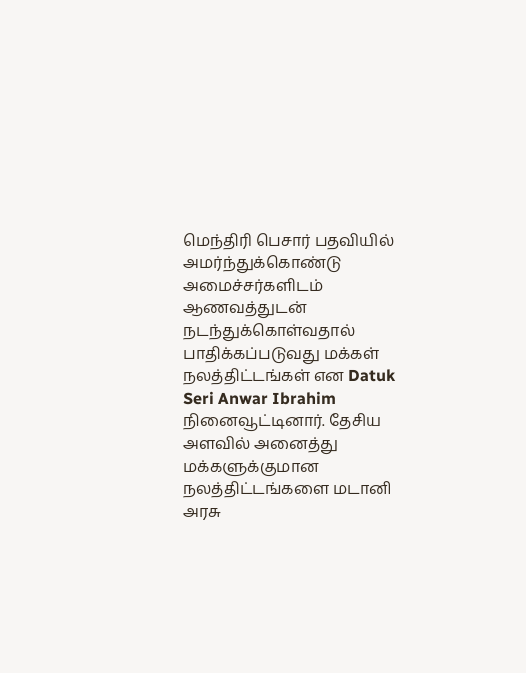மெந்திரி பெசார் பதவியில் அமர்ந்துக்கொண்டு அமைச்சர்களிடம் ஆணவத்துடன் நடந்துக்கொள்வதால் பாதிக்கப்படுவது மக்கள் நலத்திட்டங்கள் என Datuk Seri Anwar Ibrahim நினைவூட்டினார். தேசிய அளவில் அனைத்து மக்களுக்குமான நலத்திட்டங்களை மடானி அரசு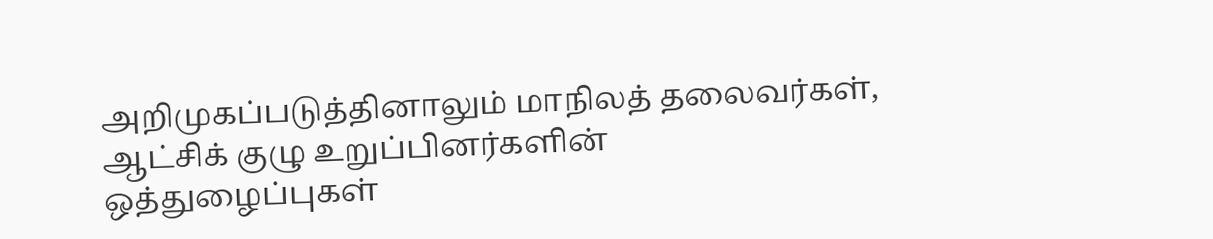அறிமுகப்படுத்தினாலும் மாநிலத் தலைவர்கள், ஆட்சிக் குழு உறுப்பினர்களின் ஒத்துழைப்புகள்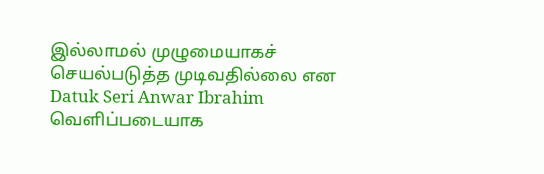இல்லாமல் முழுமையாகச் செயல்படுத்த முடிவதில்லை என Datuk Seri Anwar Ibrahim வெளிப்படையாக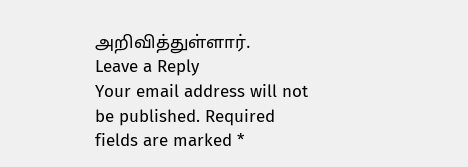அறிவித்துள்ளார்.
Leave a Reply
Your email address will not be published. Required fields are marked *